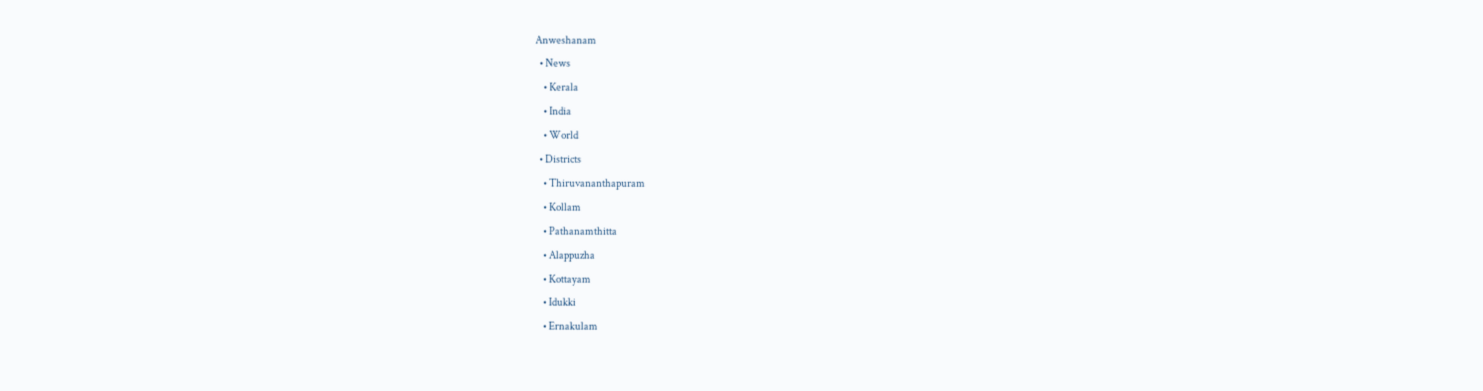Anweshanam
  • News
    • Kerala
    • India
    • World
  • Districts
    • Thiruvananthapuram
    • Kollam
    • Pathanamthitta
    • Alappuzha
    • Kottayam
    • Idukki
    • Ernakulam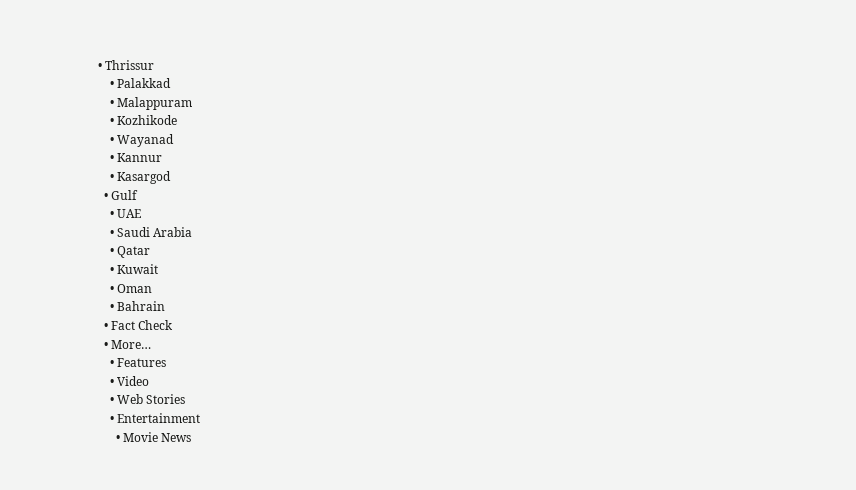• Thrissur
    • Palakkad
    • Malappuram
    • Kozhikode
    • Wayanad
    • Kannur
    • Kasargod
  • Gulf
    • UAE
    • Saudi Arabia
    • Qatar
    • Kuwait
    • Oman
    • Bahrain
  • Fact Check
  • More…
    • Features
    • Video
    • Web Stories
    • Entertainment
      • Movie News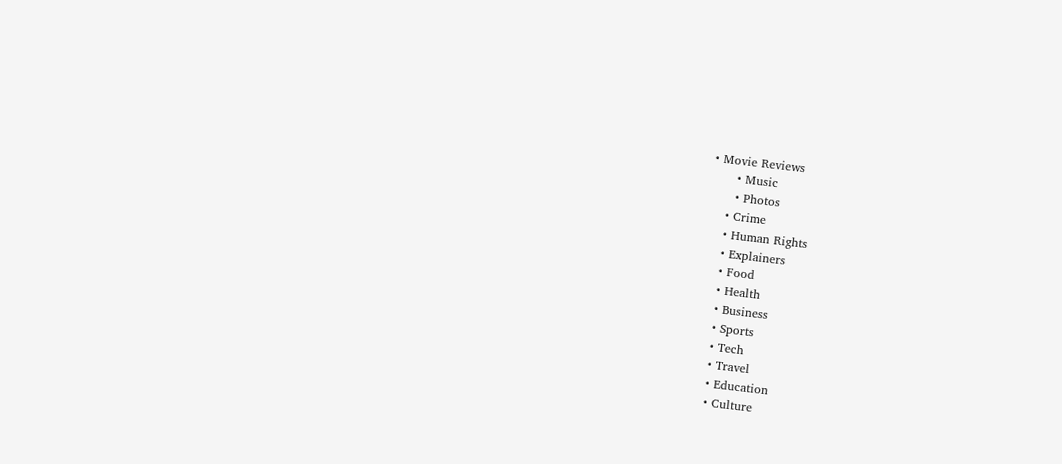• Movie Reviews
      • Music
      • Photos
    • Crime
    • Human Rights
    • Explainers
    • Food
    • Health
    • Business
    • Sports
    • Tech
    • Travel
    • Education
    • Culture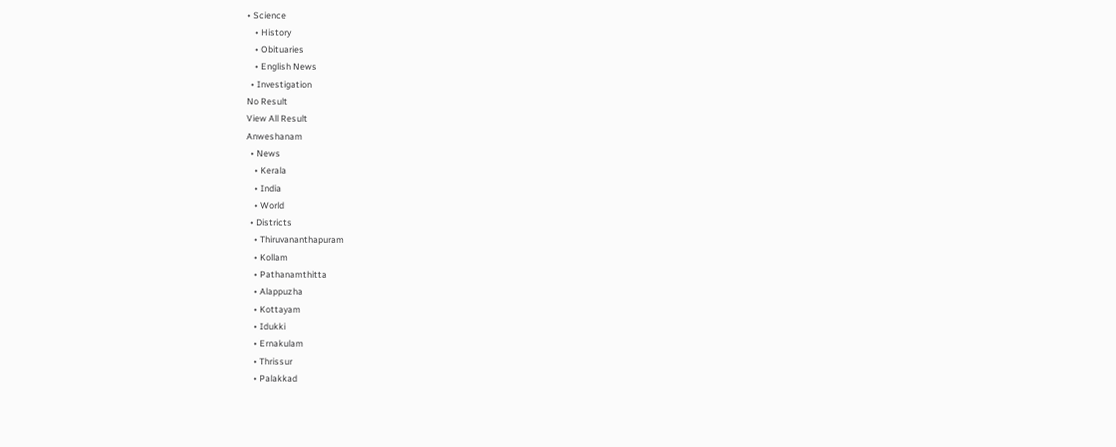• Science
    • History
    • Obituaries
    • English News
  • Investigation
No Result
View All Result
Anweshanam
  • News
    • Kerala
    • India
    • World
  • Districts
    • Thiruvananthapuram
    • Kollam
    • Pathanamthitta
    • Alappuzha
    • Kottayam
    • Idukki
    • Ernakulam
    • Thrissur
    • Palakkad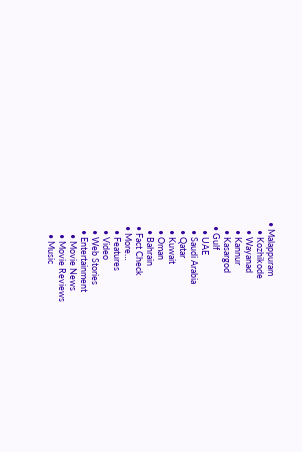• Malappuram
    • Kozhikode
    • Wayanad
    • Kannur
    • Kasargod
  • Gulf
    • UAE
    • Saudi Arabia
    • Qatar
    • Kuwait
    • Oman
    • Bahrain
  • Fact Check
  • More…
    • Features
    • Video
    • Web Stories
    • Entertainment
      • Movie News
      • Movie Reviews
      • Music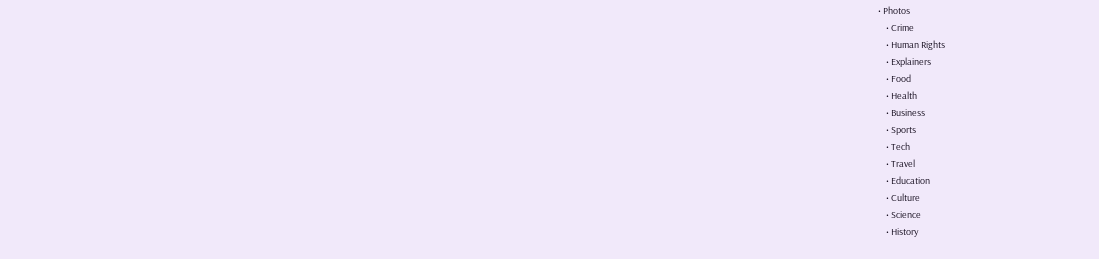• Photos
    • Crime
    • Human Rights
    • Explainers
    • Food
    • Health
    • Business
    • Sports
    • Tech
    • Travel
    • Education
    • Culture
    • Science
    • History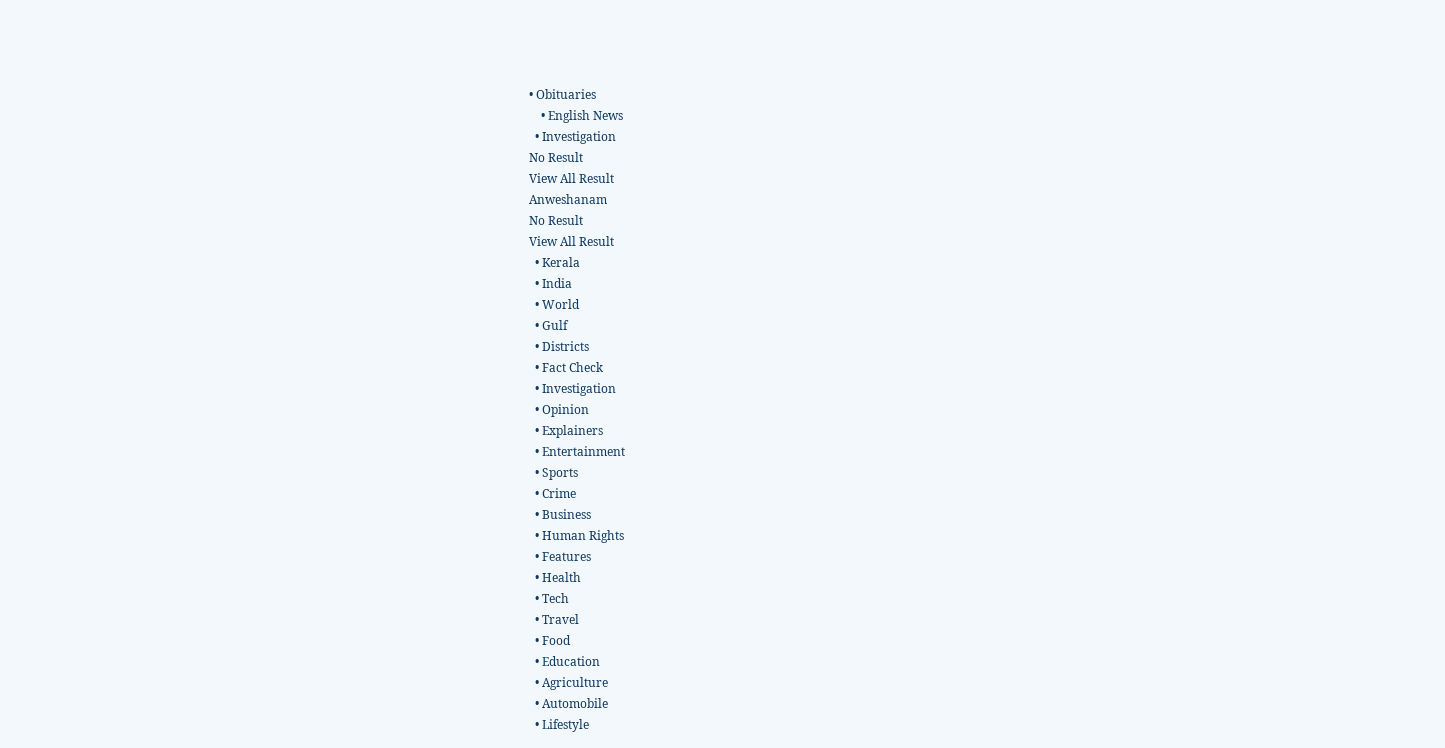• Obituaries
    • English News
  • Investigation
No Result
View All Result
Anweshanam
No Result
View All Result
  • Kerala
  • India
  • World
  • Gulf
  • Districts
  • Fact Check
  • Investigation
  • Opinion
  • Explainers
  • Entertainment
  • Sports
  • Crime
  • Business
  • Human Rights
  • Features
  • Health
  • Tech
  • Travel
  • Food
  • Education
  • Agriculture
  • Automobile
  • Lifestyle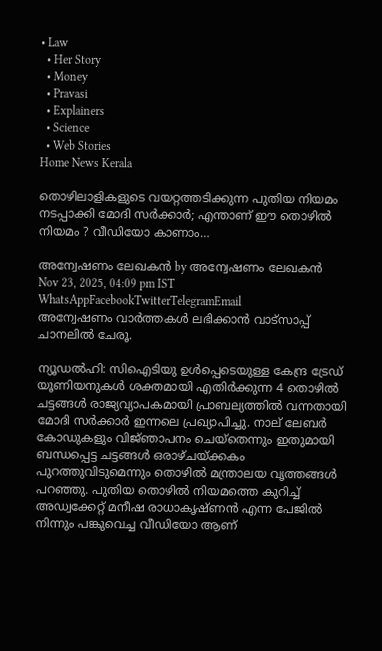• Law
  • Her Story
  • Money
  • Pravasi
  • Explainers
  • Science
  • Web Stories
Home News Kerala

തൊഴിലാളികളുടെ വയറ്റത്തടിക്കുന്ന പുതിയ നിയമം നടപ്പാക്കി മോദി സർക്കാർ; എന്താണ് ഈ തൊഴിൽ നിയമം ? വീഡിയോ കാണാം…

അന്വേഷണം ലേഖകൻ by അന്വേഷണം ലേഖകൻ
Nov 23, 2025, 04:09 pm IST
WhatsAppFacebookTwitterTelegramEmail
അന്വേഷണം വാർത്തകൾ ലഭിക്കാന്‍ വാട്സാപ്പ് ചാനലില്‍ ചേരൂ.

ന്യൂഡല്‍ഹി: സിഐടിയു ഉൾപ്പെടെയുള്ള കേന്ദ്ര ട്രേഡ്‌ യൂണിയനുകൾ ശക്തമായി എതിർക്കുന്ന 4 തൊഴിൽ ചട്ടങ്ങൾ രാജ്യവ്യാപകമായി പ്രാബല്യത്തിൽ വന്നതായി മോദി സർക്കാർ ഇന്നലെ പ്രഖ്യാപിച്ചു. നാല്‌ ലേബർ കോഡുകളും വിജ്‌ഞാപനം ചെയ്‌തെന്നും ഇതുമായി ബന്ധപ്പെട്ട ചട്ടങ്ങൾ ഒരാഴ്‌ചയ്‌ക്കകം പുറത്തുവിടുമെന്നും തൊഴിൽ മന്ത്രാലയ വൃത്തങ്ങൾ പറഞ്ഞു. പുതിയ തൊഴിൽ നിയമത്തെ കുറിച്ച് അഡ്വക്കേറ്റ് മനീഷ രാധാകൃഷ്‌ണൻ എന്ന പേജിൽ നിന്നും പങ്കുവെച്ച വീഡിയോ ആണ്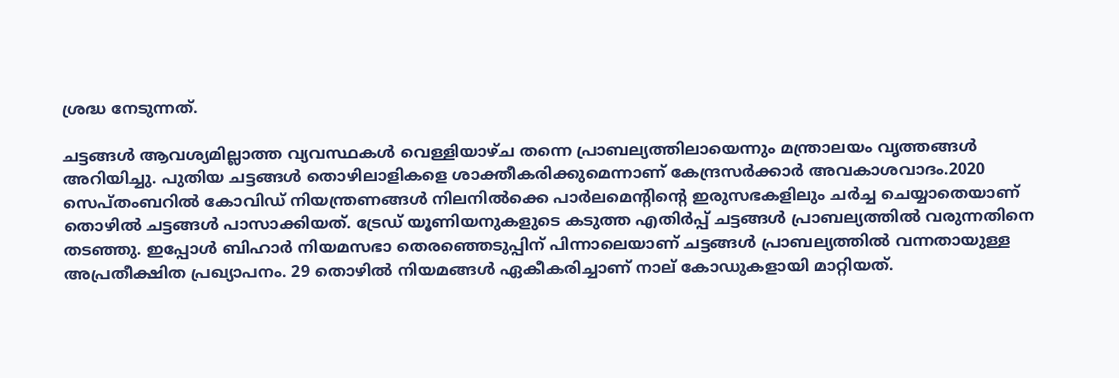ശ്രദ്ധ നേടുന്നത്.

ചട്ടങ്ങൾ ആവശ്യമില്ലാത്ത വ്യവസ്ഥകൾ വെള്ളിയാഴ്‌ച തന്നെ പ്രാബല്യത്തിലായെന്നും മന്ത്രാലയം വൃത്തങ്ങൾ അറിയിച്ചു. പുതിയ ചട്ടങ്ങൾ തൊഴിലാളികളെ ശാക്തീകരിക്കുമെന്നാണ്‌ കേന്ദ്രസർക്കാർ അവകാശവാദം.2020 സെപ്‌തംബറിൽ കോവിഡ്‌ നിയന്ത്രണങ്ങൾ നിലനിൽക്കെ പാർലമെന്റിന്റെ ഇരുസഭകളിലും ചർച്ച ചെയ്യാതെയാണ്‌ തൊഴിൽ ചട്ടങ്ങൾ പാസാക്കിയത്‌. ട്രേഡ്‌ യൂണിയനുകളുടെ കടുത്ത എതിർപ്പ്‌ ചട്ടങ്ങൾ പ്രാബല്യത്തിൽ വരുന്നതിനെ തടഞ്ഞു. ഇപ്പോൾ ബിഹാർ നിയമസഭാ തെരഞ്ഞെടുപ്പിന്‌ പിന്നാലെയാണ്‌ ചട്ടങ്ങൾ പ്രാബല്യത്തിൽ വന്നതായുള്ള അപ്രതീക്ഷിത പ്രഖ്യാപനം. 29 തൊഴിൽ നിയമങ്ങൾ ഏകീകരിച്ചാണ്‌ നാല്‌ കോഡുകളായി മാറ്റിയത്‌.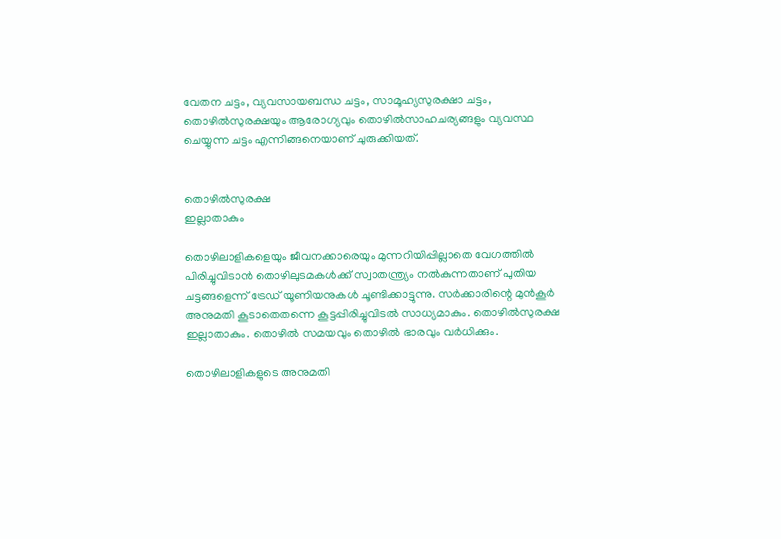വേതന ചട്ടം, വ്യവസായബന്ധ ചട്ടം, സാമൂഹ്യസുരക്ഷാ ചട്ടം, തൊഴിൽസുരക്ഷയും ആരോഗ്യവും തൊഴിൽസാഹചര്യങ്ങളും വ്യവസ്ഥ ചെയ്യുന്ന ചട്ടം എന്നിങ്ങനെയാണ്‌ ചുരുക്കിയത്‌.


തൊഴിൽസുരക്ഷ
ഇല്ലാതാകും

തൊഴിലാളികളെയും ജീവനക്കാരെയും മുന്നറിയിപ്പില്ലാതെ വേഗത്തിൽ പിരിച്ചുവിടാൻ തൊഴിലുടമകൾക്ക്‌ സ്വാതന്ത്ര്യം നൽകുന്നതാണ്‌ പുതിയ ചട്ടങ്ങളെന്ന്‌ ട്രേഡ്‌ യൂണിയനുകൾ ചൂണ്ടിക്കാട്ടുന്നു. സർക്കാരിന്റെ മുൻകൂർ അനുമതി കൂടാതെതന്നെ കൂട്ടപ്പിരിച്ചുവിടൽ സാധ്യമാകും. തൊഴിൽസുരക്ഷ ഇല്ലാതാകും. തൊഴിൽ സമയവും തൊഴിൽ ഭാരവും വർധിക്കും.

തൊഴിലാളികളുടെ അനുമതി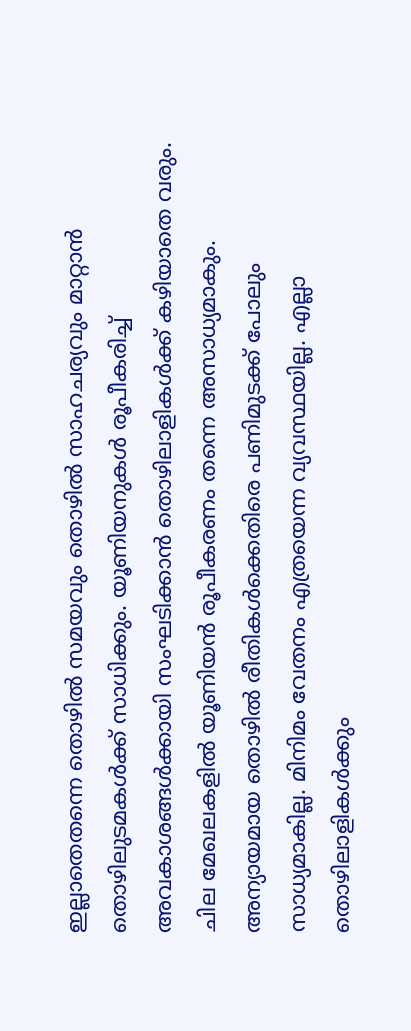ഇല്ലാതെതന്നെ തൊഴിൽ സമയവും തൊഴിൽ സാഹചര്യവും മാറ്റാൻ തൊഴിലുടമകൾക്ക്‌ സാധിക്കും. യൂണിയനുകൾ രൂപീകരിച്ച്‌ അവകാശങ്ങൾക്കായി സംഘടിക്കാൻ തൊഴിലാളികൾക്ക്‌ കഴിയാതെ വരും.
ചില മേഖലകളിൽ യൂണിയൻ രൂപീകരണം തന്നെ അസാധ്യമാകും. അന്യായമായ തൊഴിൽ രീതികൾക്കെതിരെ പണിമുടക്ക്‌ പോലും സാധ്യമാകില്ല. മിനിമം വേതനം എത്രയെന്ന വ്യവസ്ഥയില്ല. എല്ലാ തൊഴിലാളികൾക്കും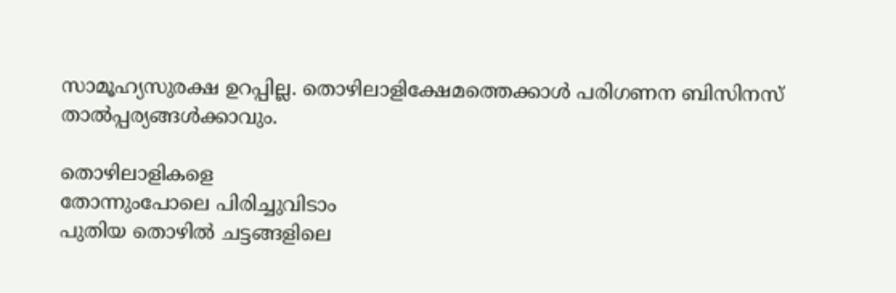സാമൂഹ്യസുരക്ഷ ഉറപ്പില്ല. തൊഴിലാളിക്ഷേമത്തെക്കാൾ പരിഗണന ബിസിനസ്‌ താൽപ്പര്യങ്ങൾക്കാവും.

തൊഴിലാളികളെ
തോന്നുംപോലെ പിരിച്ചുവിടാം
പുതിയ തൊഴിൽ ചട്ടങ്ങളിലെ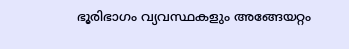ഭൂരിഭാഗം വ്യവസ്ഥകളും അങ്ങേയറ്റം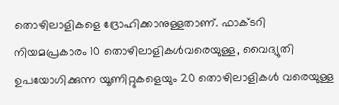തൊഴിലാളികളെ ദ്രോഹിക്കാനുള്ളതാണ്‌. ഫാക്‌ടറി നിയമപ്രകാരം 10 തൊഴിലാളികൾവരെയുള്ള, വൈദ്യുതി ഉപയോഗിക്കുന്ന യൂണിറ്റുകളെയും 20 തൊഴിലാളികൾ വരെയുള്ള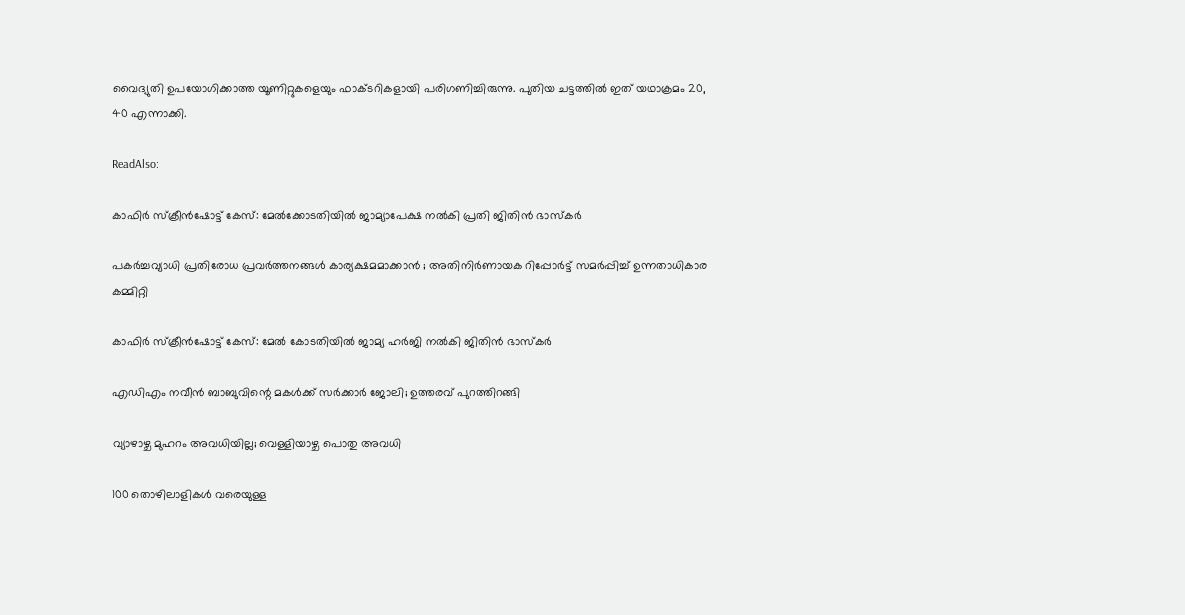വൈദ്യുതി ഉപയോഗിക്കാത്ത യൂണിറ്റുകളെയും ഫാക്‌ടറികളായി പരിഗണിച്ചിരുന്നു. പുതിയ ചട്ടത്തിൽ ഇത്‌ യഥാക്രമം 20, 40 എന്നാക്കി.

ReadAlso:

കാഫിര്‍ സ്‌ക്രീന്‍ഷോട്ട് കേസ്: മേൽക്കോടതിയിൽ ജാമ്യാപേക്ഷ നല്‍കി പ്രതി ജിതിന്‍ ഭാസ്‌കര്‍

പകർച്ചവ്യാധി പ്രതിരോധ പ്രവർത്തനങ്ങൾ കാര്യക്ഷമമാക്കാൻ ; അതിനിർണായക റിപ്പോർട്ട് സമർപ്പിച്ച് ഉന്നതാധികാര കമ്മിറ്റി

കാഫിർ സ്ക്രീൻഷോട്ട് കേസ്: മേൽ കോടതിയിൽ ജാമ്യ ഹർജി നൽകി ജിതിൻ ഭാസ്കർ

എഡിഎം നവീന്‍ ബാബുവിന്റെ മകള്‍ക്ക് സര്‍ക്കാര്‍ ജോലി; ഉത്തരവ് പുറത്തിറങ്ങി

വ്യാഴാഴ്ച മുഹറം അവധിയില്ല; വെള്ളിയാഴ്ച പൊതു അവധി

100 തൊഴിലാളികൾ വരെയുള്ള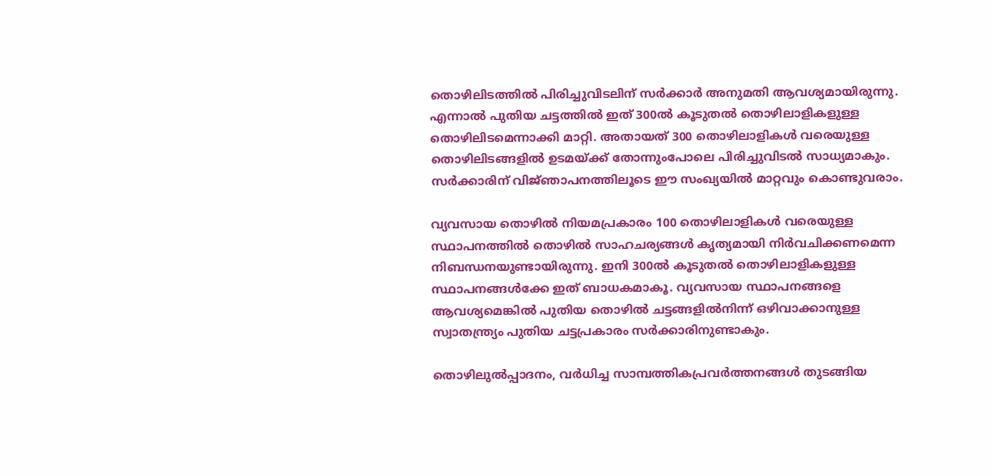തൊഴിലിടത്തിൽ പിരിച്ചുവിടലിന്‌ സർക്കാർ അനുമതി ആവശ്യമായിരുന്നു. എന്നാൽ പുതിയ ചട്ടത്തിൽ ഇത്‌ 300ൽ കൂടുതൽ തൊഴിലാളികളുള്ള തൊഴിലിടമെന്നാക്കി മാറ്റി. അതായത്‌ 300 തൊഴിലാളികൾ വരെയുള്ള തൊഴിലിടങ്ങളിൽ ഉടമയ്‌ക്ക്‌ തോന്നുംപോലെ പിരിച്ചുവിടൽ സാധ്യമാകും. സർക്കാരിന്‌ വിജ്‌ഞാപനത്തിലൂടെ ഈ സംഖ്യയിൽ മാറ്റവും കൊണ്ടുവരാം.

വ്യവസായ തൊഴിൽ നിയമപ്രകാരം 100 തൊഴിലാളികൾ വരെയുള്ള സ്ഥാപനത്തിൽ തൊഴിൽ സാഹചര്യങ്ങൾ കൃത്യമായി നിർവചിക്കണമെന്ന നിബന്ധനയുണ്ടായിരുന്നു. ഇനി 300ൽ കൂടുതൽ തൊഴിലാളികളുള്ള സ്ഥാപനങ്ങൾക്കേ ഇത് ബാധകമാകൂ. വ്യവസായ സ്ഥാപനങ്ങളെ ആവശ്യമെങ്കിൽ പുതിയ തൊഴിൽ ചട്ടങ്ങളിൽനിന്ന്‌ ഒഴിവാക്കാനുള്ള സ്വാതന്ത്ര്യം പുതിയ ചട്ടപ്രകാരം സർക്കാരിനുണ്ടാകും.

തൊഴിലുൽപ്പാദനം, വർധിച്ച സാമ്പത്തികപ്രവർത്തനങ്ങൾ തുടങ്ങിയ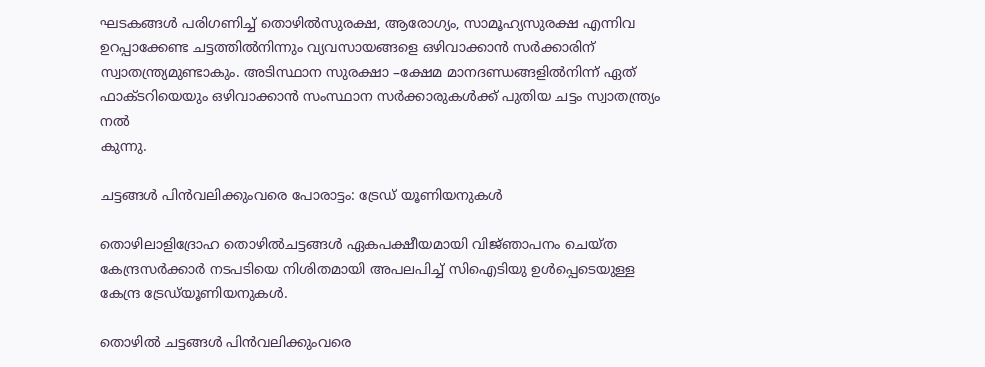ഘടകങ്ങൾ പരിഗണിച്ച്‌ തൊഴിൽസുരക്ഷ, ആരോഗ്യം, സാമൂഹ്യസുരക്ഷ എന്നിവ ഉറപ്പാക്കേണ്ട ചട്ടത്തിൽനിന്നും വ്യവസായങ്ങളെ ഒഴിവാക്കാൻ സർക്കാരിന്‌ സ്വാതന്ത്ര്യമുണ്ടാകും. അടിസ്ഥാന സുരക്ഷാ –ക്ഷേമ മാനദണ്ഡങ്ങളിൽനിന്ന്‌ ഏത്‌ ഫാക്‌ടറിയെയും ഒഴിവാക്കാൻ സംസ്ഥാന സർക്കാരുകൾക്ക്‌ പുതിയ ചട്ടം സ്വാതന്ത്ര്യം നൽ
കുന്നു.

ചട്ടങ്ങൾ പിൻവലിക്കുംവരെ പോരാട്ടം: ട്രേഡ്‌ യൂണിയനുകൾ

തൊഴിലാളിദ്രോഹ തൊഴിൽചട്ടങ്ങൾ ഏകപക്ഷീയമായി വിജ്‌ഞാപനം ചെയ്‌ത കേന്ദ്രസർക്കാർ നടപടിയെ നിശിതമായി അപലപിച്ച്‌ സിഐടിയു ഉൾപ്പെടെയുള്ള കേന്ദ്ര ട്രേഡ്‌യൂണിയനുകൾ.

തൊഴിൽ ചട്ടങ്ങൾ പിൻവലിക്കുംവരെ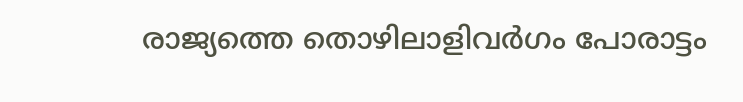രാജ്യത്തെ തൊഴിലാളിവർഗം പോരാട്ടം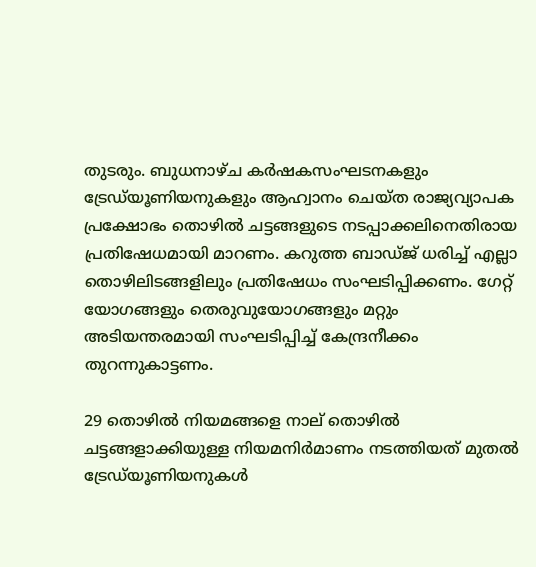തുടരും. ബുധനാഴ്‌ച കർഷകസംഘടനകളും ട്രേഡ്‌യൂണിയനുകളും ആഹ്വാനം ചെയ്‌ത രാജ്യവ്യാപക പ്രക്ഷോഭം തൊഴിൽ ചട്ടങ്ങളുടെ നടപ്പാക്കലിനെതിരായ പ്രതിഷേധമായി മാറണം. കറുത്ത ബാഡ്‌ജ്‌ ധരിച്ച്‌ എല്ലാ തൊഴിലിടങ്ങളിലും പ്രതിഷേധം സംഘടിപ്പിക്കണം. ഗേറ്റ്‌ യോഗങ്ങളും തെരുവുയോഗങ്ങളും മറ്റും അടിയന്തരമായി സംഘടിപ്പിച്ച്‌ കേന്ദ്രനീക്കം തുറന്നുകാട്ടണം.

29 തൊഴിൽ നിയമങ്ങളെ നാല്‌ തൊഴിൽ ചട്ടങ്ങളാക്കിയുള്ള നിയമനിർമാണം നടത്തിയത്‌ മുതൽ ട്രേഡ്‌യൂണിയനുകൾ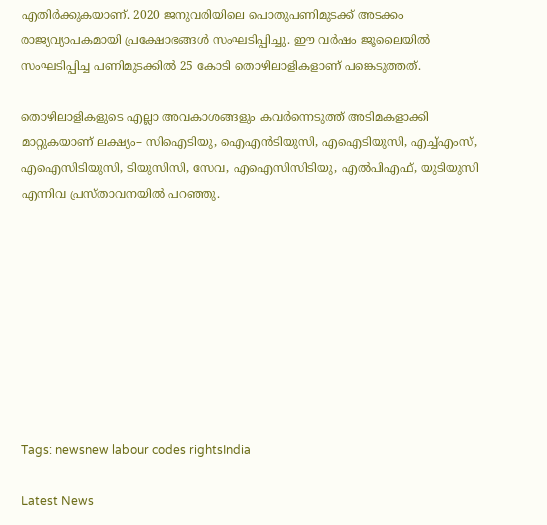എതിർക്കുകയാണ്‌. 2020 ജനുവരിയിലെ പൊതുപണിമുടക്ക്‌ അടക്കം രാജ്യവ്യാപകമായി പ്രക്ഷോഭങ്ങൾ സംഘടിപ്പിച്ചു. ഇ‍ൗ വർഷം ജൂലൈയിൽ സംഘടിപ്പിച്ച പണിമുടക്കിൽ 25 കോടി തൊഴിലാളികളാണ്‌ പങ്കെടുത്തത്‌.

തൊഴിലാളികളുടെ എല്ലാ അവകാശങ്ങളും കവർന്നെടുത്ത്‌ അടിമകളാക്കി മാറ്റുകയാണ്‌ ലക്ഷ്യം– സിഐടിയു, ഐഎൻടിയുസി, എഐടിയുസി, എച്ച്‌എംസ്‌, എഐസിടിയുസി, ടിയുസിസി, സേവ, എഐസിസിടിയു, എൽപിഎഫ്‌, യുടിയുസി എന്നിവ പ്രസ്‌താവനയിൽ പറഞ്ഞു.









Tags: newsnew labour codes rightsIndia

Latest News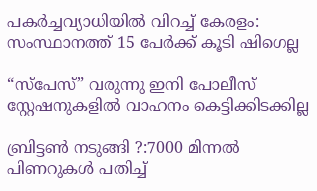പകർച്ചവ്യാധിയിൽ വിറച്ച് കേരളം: സംസ്ഥാനത്ത് 15 പേർക്ക് കൂടി ഷിഗെല്ല

“സ്പേസ്” വരുന്നു ഇനി പോലീസ് സ്റ്റേഷനുകളില്‍ വാഹനം കെട്ടിക്കിടക്കില്ല

ബ്രിട്ടണ്‍ നടുങ്ങി ?:7000 മിന്നല്‍ പിണറുകള്‍ പതിച്ച്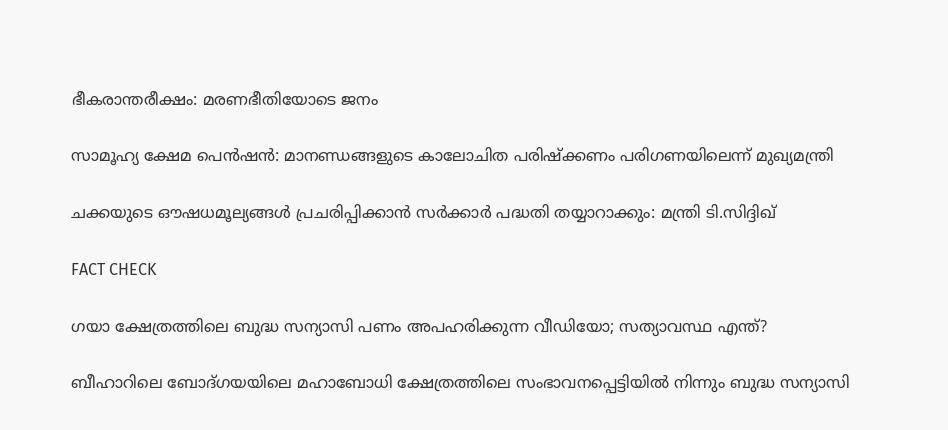ഭീകരാന്തരീക്ഷം: മരണഭീതിയോടെ ജനം

സാമൂഹ്യ ക്ഷേമ പെന്‍ഷന്‍: മാനണ്ഡങ്ങളുടെ കാലോചിത പരിഷ്‌ക്കണം പരിഗണയിലെന്ന് മുഖ്യമന്ത്രി

ചക്കയുടെ ഔഷധമൂല്യങ്ങള്‍ പ്രചരിപ്പിക്കാന്‍ സർക്കാർ പദ്ധതി തയ്യാറാക്കും: മന്ത്രി ടി.സിദ്ദിഖ്

FACT CHECK

ഗയാ ക്ഷേത്രത്തിലെ ബുദ്ധ സന്യാസി പണം അപഹരിക്കുന്ന വീഡിയോ; സത്യാവസ്ഥ എന്ത്?

ബീഹാറിലെ ബോദ്ഗയയിലെ മഹാബോധി ക്ഷേത്രത്തിലെ സംഭാവനപ്പെട്ടിയില്‍ നിന്നും ബുദ്ധ സന്യാസി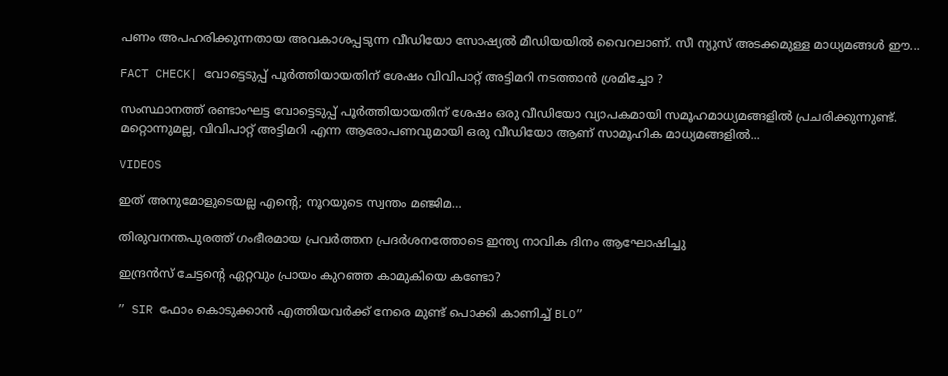പണം അപഹരിക്കുന്നതായ അവകാശപ്പടുന്ന വീഡിയോ സോഷ്യല്‍ മീഡിയയില്‍ വൈറലാണ്. സീ ന്യുസ് അടക്കമുള്ള മാധ്യമങ്ങള്‍ ഈ...

FACT CHECK| വോട്ടെടുപ്പ് പൂർത്തിയായതിന് ശേഷം വിവിപാറ്റ് അട്ടിമറി നടത്താൻ ശ്രമിച്ചോ ?

സംസ്ഥാനത്ത് രണ്ടാംഘട്ട വോട്ടെടുപ്പ് പൂർത്തിയായതിന് ശേഷം ഒരു വീഡിയോ വ്യാപകമായി സമൂഹമാധ്യമങ്ങളിൽ പ്രചരിക്കുന്നുണ്ട്. മറ്റൊന്നുമല്ല, വിവിപാറ്റ് അട്ടിമറി എന്ന ആരോപണവുമായി ഒരു വീഡിയോ ആണ് സാമൂഹിക മാധ്യമങ്ങളിൽ...

VIDEOS

ഇത് അനുമോളുടെയല്ല എന്റെ; നൂറയുടെ സ്വന്തം മഞ്ജിമ…

തിരുവനന്തപുരത്ത് ഗംഭീരമായ പ്രവർത്തന പ്രദർശനത്തോടെ ഇന്ത്യ നാവിക ദിനം ആഘോഷിച്ചു

ഇന്ദ്രൻസ് ചേട്ടന്റെ ഏറ്റവും പ്രായം കുറഞ്ഞ കാമുകിയെ കണ്ടോ?

” SIR ഫോം കൊടുക്കാൻ എത്തിയവർക്ക് നേരെ മുണ്ട് പൊക്കി കാണിച്ച് BLO”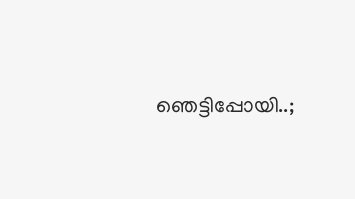ഞെട്ടിപ്പോയി..;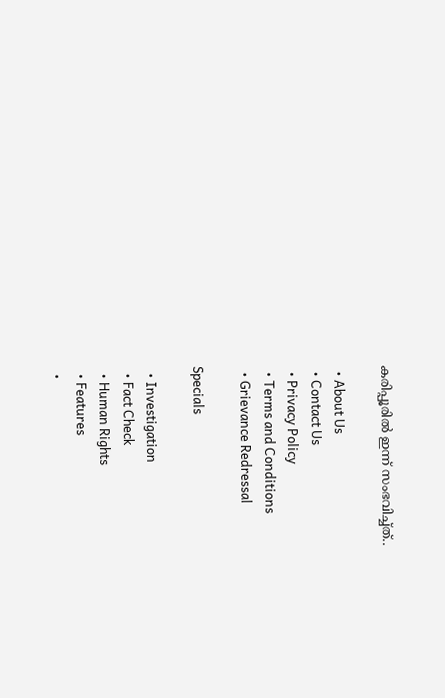കരിപ്പൂരിൽ ഇന്ന് സംഭവിച്ച്ത്..

  • About Us
  • Contact Us
  • Privacy Policy
  • Terms and Conditions
  • Grievance Redressal

Specials

  • Investigation
  • Fact Check
  • Human Rights
  • Features
  •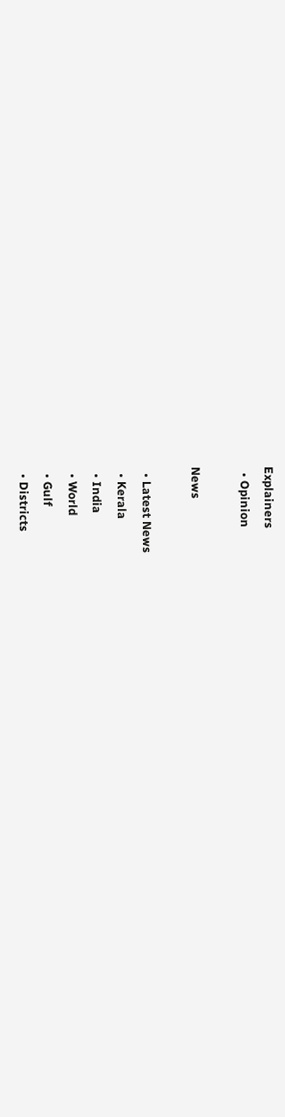Explainers
  • Opinion

News

  • Latest News
  • Kerala
  • India
  • World
  • Gulf
  • Districts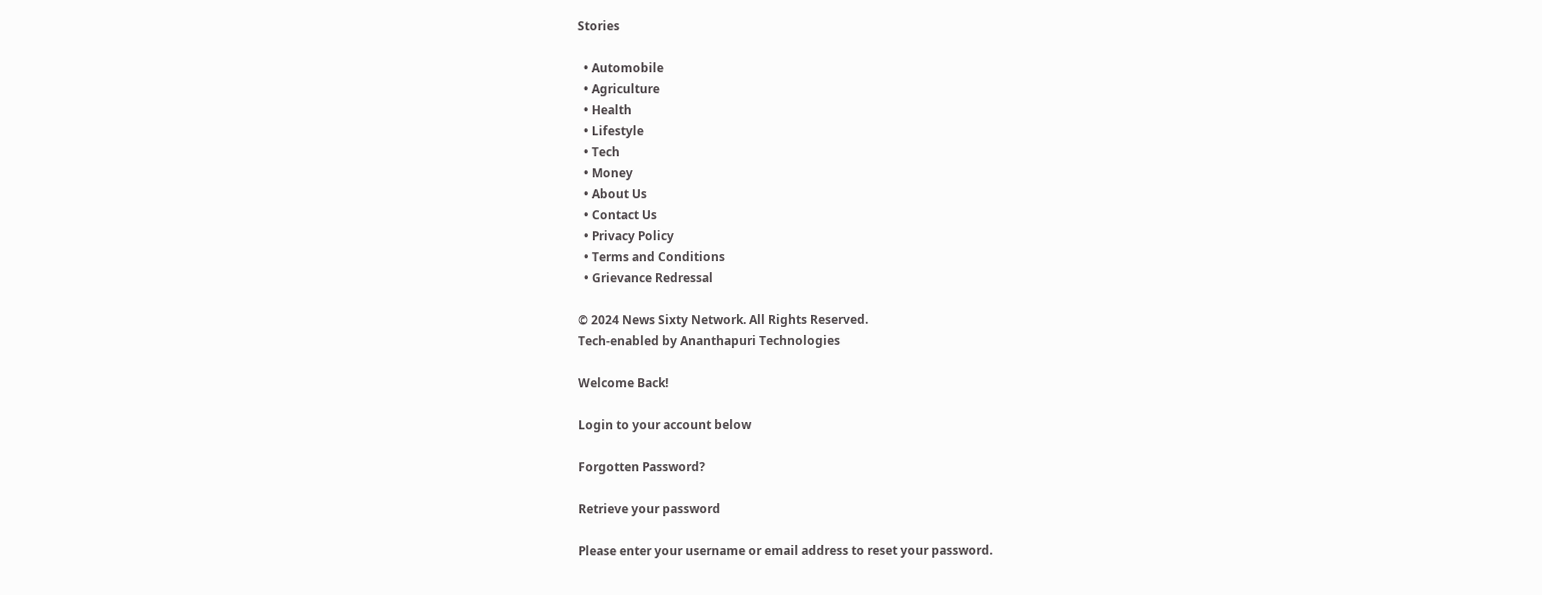Stories

  • Automobile
  • Agriculture
  • Health
  • Lifestyle
  • Tech
  • Money
  • About Us
  • Contact Us
  • Privacy Policy
  • Terms and Conditions
  • Grievance Redressal

© 2024 News Sixty Network. All Rights Reserved.
Tech-enabled by Ananthapuri Technologies

Welcome Back!

Login to your account below

Forgotten Password?

Retrieve your password

Please enter your username or email address to reset your password.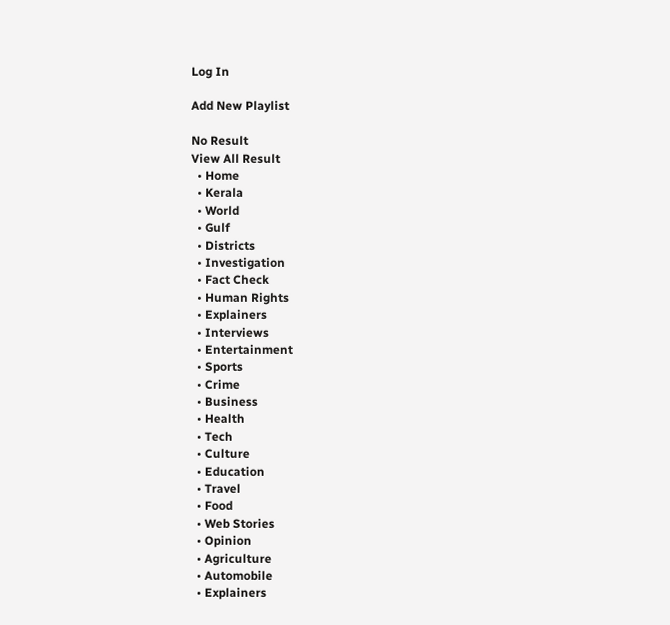Log In

Add New Playlist

No Result
View All Result
  • Home
  • Kerala
  • World
  • Gulf
  • Districts
  • Investigation
  • Fact Check
  • Human Rights
  • Explainers
  • Interviews
  • Entertainment
  • Sports
  • Crime
  • Business
  • Health
  • Tech
  • Culture
  • Education
  • Travel
  • Food
  • Web Stories
  • Opinion
  • Agriculture
  • Automobile
  • Explainers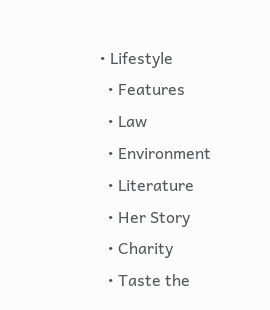• Lifestyle
  • Features
  • Law
  • Environment
  • Literature
  • Her Story
  • Charity
  • Taste the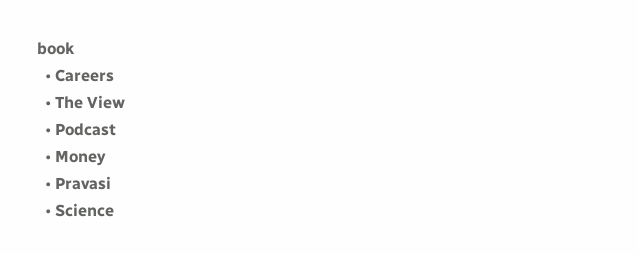book
  • Careers
  • The View
  • Podcast
  • Money
  • Pravasi
  • Science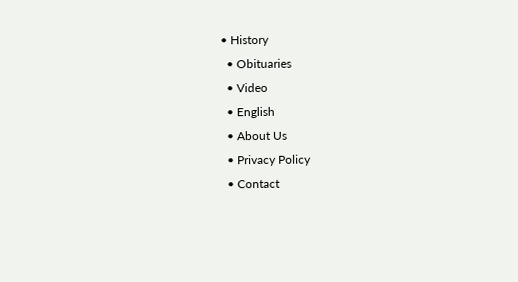• History
  • Obituaries
  • Video
  • English
  • About Us
  • Privacy Policy
  • Contact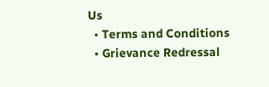Us
  • Terms and Conditions
  • Grievance Redressal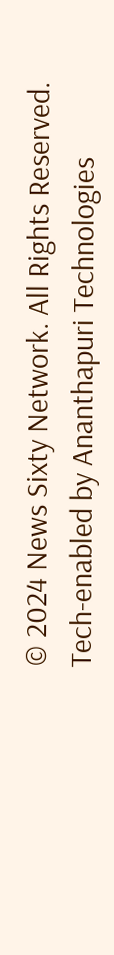© 2024 News Sixty Network. All Rights Reserved.
Tech-enabled by Ananthapuri Technologies